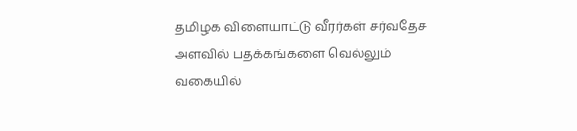தமிழக விளையாட்டு வீரர்கள் சர்வதேச அளவில் பதக்கங்களை வெல்லும் வகையில்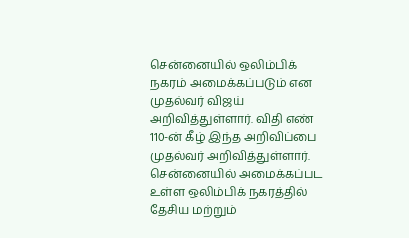சென்னையில் ஒலிம்பிக் நகரம் அமைக்கப்படும் என முதல்வர் விஜய் அறிவித்துள்ளார். விதி எண் 110-ன் கீழ் இந்த அறிவிப்பை முதல்வர் அறிவித்துள்ளார்.
சென்னையில் அமைக்கப்பட உள்ள ஒலிம்பிக் நகரத்தில் தேசிய மற்றும்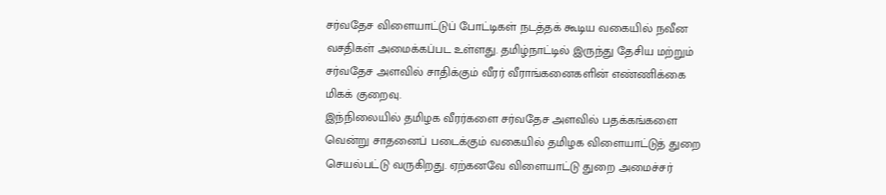சர்வதேச விளையாட்டுப் போட்டிகள் நடத்தக் கூடிய வகையில் நவீன வசதிகள் அமைக்கப்பட உள்ளது. தமிழ்நாட்டில் இருந்து தேசிய மற்றும் சர்வதேச அளவில் சாதிக்கும் வீரர் வீராங்கனைகளின் எண்ணிக்கை மிகக் குறைவு.
இந்நிலையில் தமிழக வீரர்களை சர்வதேச அளவில் பதக்கங்களை வென்று சாதனைப் படைக்கும் வகையில் தமிழக விளையாட்டுத் துறை செயல்பட்டு வருகிறது. ஏற்கனவே விளையாட்டு துறை அமைச்சர்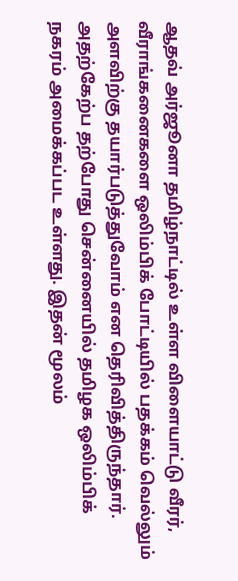ஆதவ் அர்ஜூனா தமிழ்நாட்டில் உள்ள விளையாட்டு வீரர், வீராங்கனைகளை ஒலிம்பிக் போட்டியில் பதக்கம் வெல்லும் அளவிற்கு தயார்படுத்துவோம் என தெரிவித்திருந்தார்.
அதற்கேற்ப தற்போது சென்னையில் தமிழக ஒலிம்பிக் நகரம் அமைக்கப்பட உள்ளது. இதன் மூலம்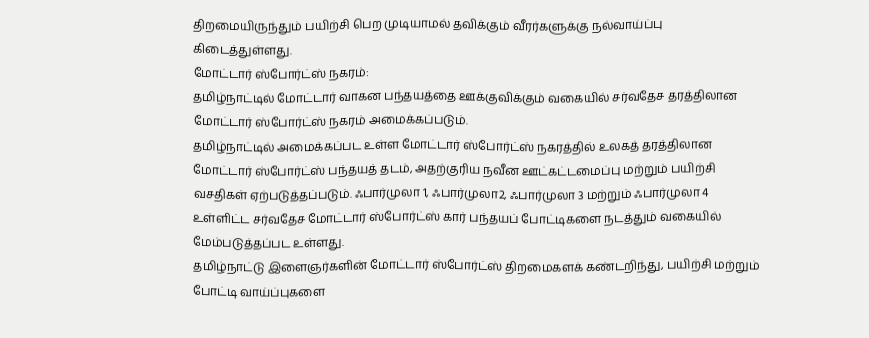திறமையிருந்தும் பயிற்சி பெற முடியாமல் தவிக்கும் வீரர்களுக்கு நல்வாய்ப்பு கிடைத்துள்ளது.
மோட்டார் ஸ்போர்ட்ஸ் நகரம்:
தமிழ்நாட்டில் மோட்டார் வாகன பந்தயத்தை ஊக்குவிக்கும் வகையில் சர்வதேச தரத்திலான மோட்டார் ஸ்போர்ட்ஸ் நகரம் அமைக்கப்படும்.
தமிழ்நாட்டில் அமைக்கப்பட உள்ள மோட்டார் ஸ்போர்ட்ஸ் நகரத்தில் உலகத் தரத்திலான மோட்டார் ஸ்போர்ட்ஸ் பந்தயத் தடம், அதற்குரிய நவீன ஊட்கட்டமைப்பு மற்றும் பயிற்சி வசதிகள் ஏற்படுத்தப்படும். ஃபார்முலா 1, ஃபார்முலா2, ஃபார்முலா 3 மற்றும் ஃபார்முலா 4 உள்ளிட்ட சர்வதேச மோட்டார் ஸ்போர்ட்ஸ் கார் பந்தயப் போட்டிகளை நடத்தும் வகையில் மேம்படுத்தப்பட உள்ளது.
தமிழ்நாட்டு இளைஞர்களின் மோட்டார் ஸ்போர்ட்ஸ் திறமைகளக் கண்டறிந்து, பயிற்சி மற்றும் போட்டி வாய்ப்புகளை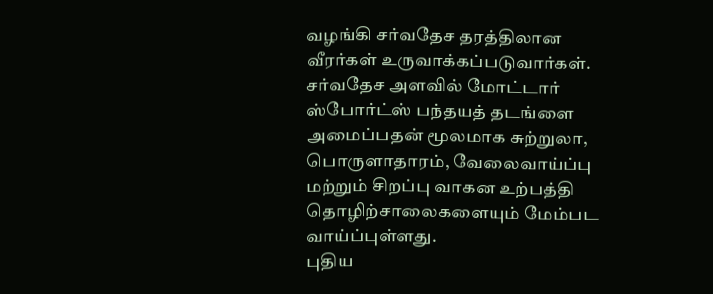வழங்கி சர்வதேச தரத்திலான வீரர்கள் உருவாக்கப்படுவார்கள். சர்வதேச அளவில் மோட்டார் ஸ்போர்ட்ஸ் பந்தயத் தடங்ளை அமைப்பதன் மூலமாக சுற்றுலா, பொருளாதாரம், வேலைவாய்ப்பு மற்றும் சிறப்பு வாகன உற்பத்தி தொழிற்சாலைகளையும் மேம்பட வாய்ப்புள்ளது.
புதிய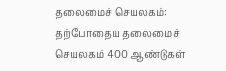தலைமைச் செயலகம்:
தற்போதைய தலைமைச் செயலகம் 400 ஆண்டுகள்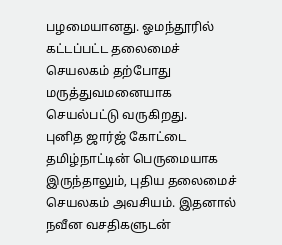பழமையானது. ஓமந்தூரில் கட்டப்பட்ட தலைமைச் செயலகம் தற்போது மருத்துவமனையாக செயல்பட்டு வருகிறது.
புனித ஜார்ஜ் கோட்டை தமிழ்நாட்டின் பெருமையாக இருந்தாலும், புதிய தலைமைச் செயலகம் அவசியம். இதனால் நவீன வசதிகளுடன்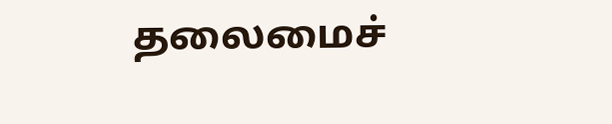தலைமைச்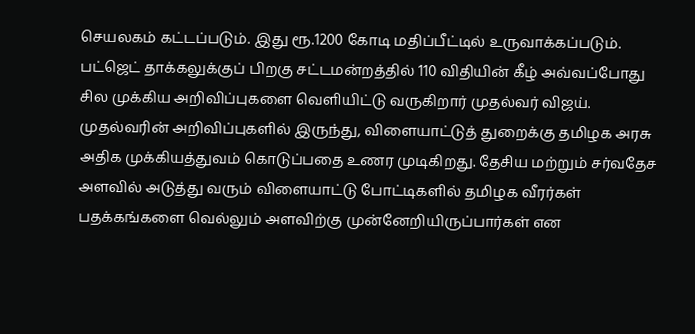செயலகம் கட்டப்படும். இது ரூ.1200 கோடி மதிப்பீட்டில் உருவாக்கப்படும்.
பட்ஜெட் தாக்கலுக்குப் பிறகு சட்டமன்றத்தில் 110 விதியின் கீழ் அவ்வப்போது சில முக்கிய அறிவிப்புகளை வெளியிட்டு வருகிறார் முதல்வர் விஜய். முதல்வரின் அறிவிப்புகளில் இருந்து, விளையாட்டுத் துறைக்கு தமிழக அரசு அதிக முக்கியத்துவம் கொடுப்பதை உணர முடிகிறது. தேசிய மற்றும் சர்வதேச அளவில் அடுத்து வரும் விளையாட்டு போட்டிகளில் தமிழக வீரர்கள் பதக்கங்களை வெல்லும் அளவிற்கு முன்னேறியிருப்பார்கள் என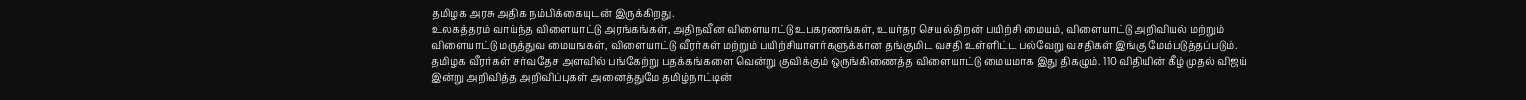தமிழக அரசு அதிக நம்பிக்கையுடன் இருக்கிறது.
உலகத்தரம் வாய்ந்த விளையாட்டு அரங்கங்கள், அதிநவீன விளையாட்டு உபகரணங்கள், உயர்தர செயல்திறன் பயிற்சி மையம், விளையாட்டு அறிவியல் மற்றும் விளையாட்டு மருத்துவ மையஙகள், விளையாட்டு வீரர்கள் மற்றும் பயிற்சியாளர்களுக்கான தங்குமிட வசதி உள்ளிட்ட பல்வேறு வசதிகள் இங்கு மேம்படுத்தப்படும்.
தமிழக வீரர்கள் சர்வதேச அளவில் பங்கேற்று பதக்கங்களை வென்று குவிக்கும் ஒருங்கிணைத்த விளையாட்டு மையமாக இது திகழும். 110 விதியின் கீழ் முதல் விஜய் இன்று அறிவித்த அறிவிப்புகள் அனைத்துமே தமிழ்நாட்டின்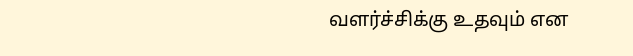வளர்ச்சிக்கு உதவும் என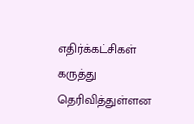எதிர்க்கட்சிகள் கருத்து தெரிவித்துள்ளன